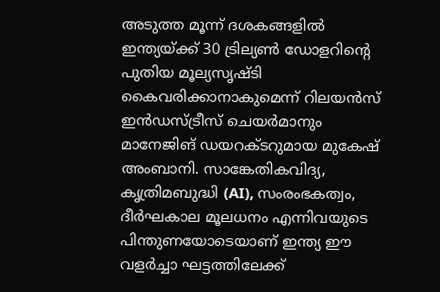അടുത്ത മൂന്ന് ദശകങ്ങളിൽ ഇന്ത്യയ്ക്ക് 30 ട്രില്യൺ ഡോളറിന്റെ പുതിയ മൂല്യസൃഷ്ടി കൈവരിക്കാനാകുമെന്ന് റിലയൻസ് ഇൻഡസ്ട്രീസ് ചെയർമാനും മാനേജിങ് ഡയറക്ടറുമായ മുകേഷ് അംബാനി. സാങ്കേതികവിദ്യ, കൃത്രിമബുദ്ധി (AI), സംരംഭകത്വം, ദീർഘകാല മൂലധനം എന്നിവയുടെ പിന്തുണയോടെയാണ് ഇന്ത്യ ഈ വളർച്ചാ ഘട്ടത്തിലേക്ക്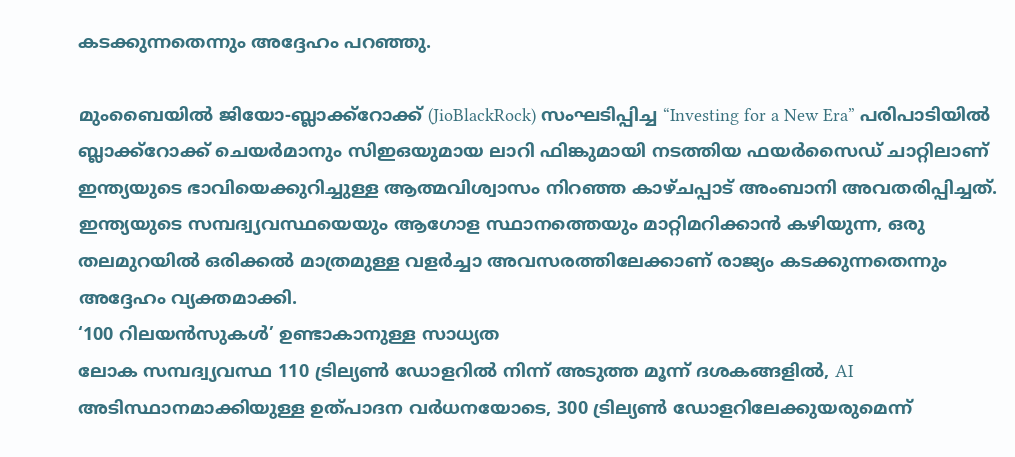കടക്കുന്നതെന്നും അദ്ദേഹം പറഞ്ഞു.

മുംബൈയിൽ ജിയോ-ബ്ലാക്ക്റോക്ക് (JioBlackRock) സംഘടിപ്പിച്ച “Investing for a New Era” പരിപാടിയിൽ ബ്ലാക്ക്റോക്ക് ചെയർമാനും സിഇഒയുമായ ലാറി ഫിങ്കുമായി നടത്തിയ ഫയർസൈഡ് ചാറ്റിലാണ് ഇന്ത്യയുടെ ഭാവിയെക്കുറിച്ചുള്ള ആത്മവിശ്വാസം നിറഞ്ഞ കാഴ്ചപ്പാട് അംബാനി അവതരിപ്പിച്ചത്. ഇന്ത്യയുടെ സമ്പദ്വ്യവസ്ഥയെയും ആഗോള സ്ഥാനത്തെയും മാറ്റിമറിക്കാൻ കഴിയുന്ന, ഒരു തലമുറയിൽ ഒരിക്കൽ മാത്രമുള്ള വളർച്ചാ അവസരത്തിലേക്കാണ് രാജ്യം കടക്കുന്നതെന്നും അദ്ദേഹം വ്യക്തമാക്കി.
‘100 റിലയൻസുകൾ’ ഉണ്ടാകാനുള്ള സാധ്യത
ലോക സമ്പദ്വ്യവസ്ഥ 110 ട്രില്യൺ ഡോളറിൽ നിന്ന് അടുത്ത മൂന്ന് ദശകങ്ങളിൽ, AI അടിസ്ഥാനമാക്കിയുള്ള ഉത്പാദന വർധനയോടെ, 300 ട്രില്യൺ ഡോളറിലേക്കുയരുമെന്ന്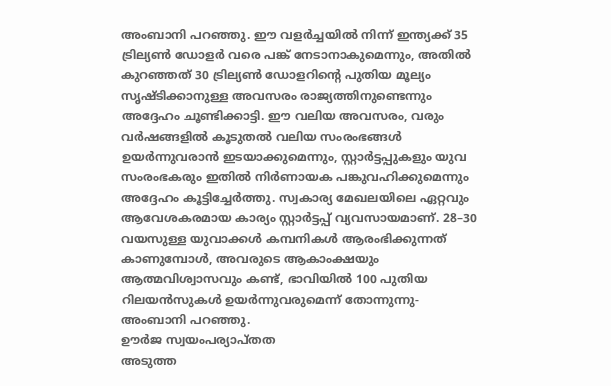അംബാനി പറഞ്ഞു. ഈ വളർച്ചയിൽ നിന്ന് ഇന്ത്യക്ക് 35 ട്രില്യൺ ഡോളർ വരെ പങ്ക് നേടാനാകുമെന്നും, അതിൽ കുറഞ്ഞത് 30 ട്രില്യൺ ഡോളറിന്റെ പുതിയ മൂല്യം സൃഷ്ടിക്കാനുള്ള അവസരം രാജ്യത്തിനുണ്ടെന്നും അദ്ദേഹം ചൂണ്ടിക്കാട്ടി. ഈ വലിയ അവസരം, വരും വർഷങ്ങളിൽ കൂടുതൽ വലിയ സംരംഭങ്ങൾ ഉയർന്നുവരാൻ ഇടയാക്കുമെന്നും, സ്റ്റാർട്ടപ്പുകളും യുവ സംരംഭകരും ഇതിൽ നിർണായക പങ്കുവഹിക്കുമെന്നും അദ്ദേഹം കൂട്ടിച്ചേർത്തു. സ്വകാര്യ മേഖലയിലെ ഏറ്റവും ആവേശകരമായ കാര്യം സ്റ്റാർട്ടപ്പ് വ്യവസായമാണ്. 28–30 വയസുള്ള യുവാക്കൾ കമ്പനികൾ ആരംഭിക്കുന്നത് കാണുമ്പോൾ, അവരുടെ ആകാംക്ഷയും ആത്മവിശ്വാസവും കണ്ട്, ഭാവിയിൽ 100 പുതിയ റിലയൻസുകൾ ഉയർന്നുവരുമെന്ന് തോന്നുന്നു-അംബാനി പറഞ്ഞു.
ഊർജ സ്വയംപര്യാപ്തത
അടുത്ത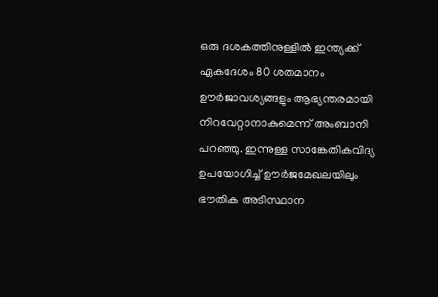ഒരു ദശകത്തിനുള്ളിൽ ഇന്ത്യക്ക് ഏകദേശം 80 ശതമാനം ഊർജാവശ്യങ്ങളും ആഭ്യന്തരമായി നിറവേറ്റാനാകുമെന്ന് അംബാനി പറഞ്ഞു. ഇന്നുള്ള സാങ്കേതികവിദ്യ ഉപയോഗിച്ച് ഊർജമേഖലയിലും ഭൗതിക അടിസ്ഥാന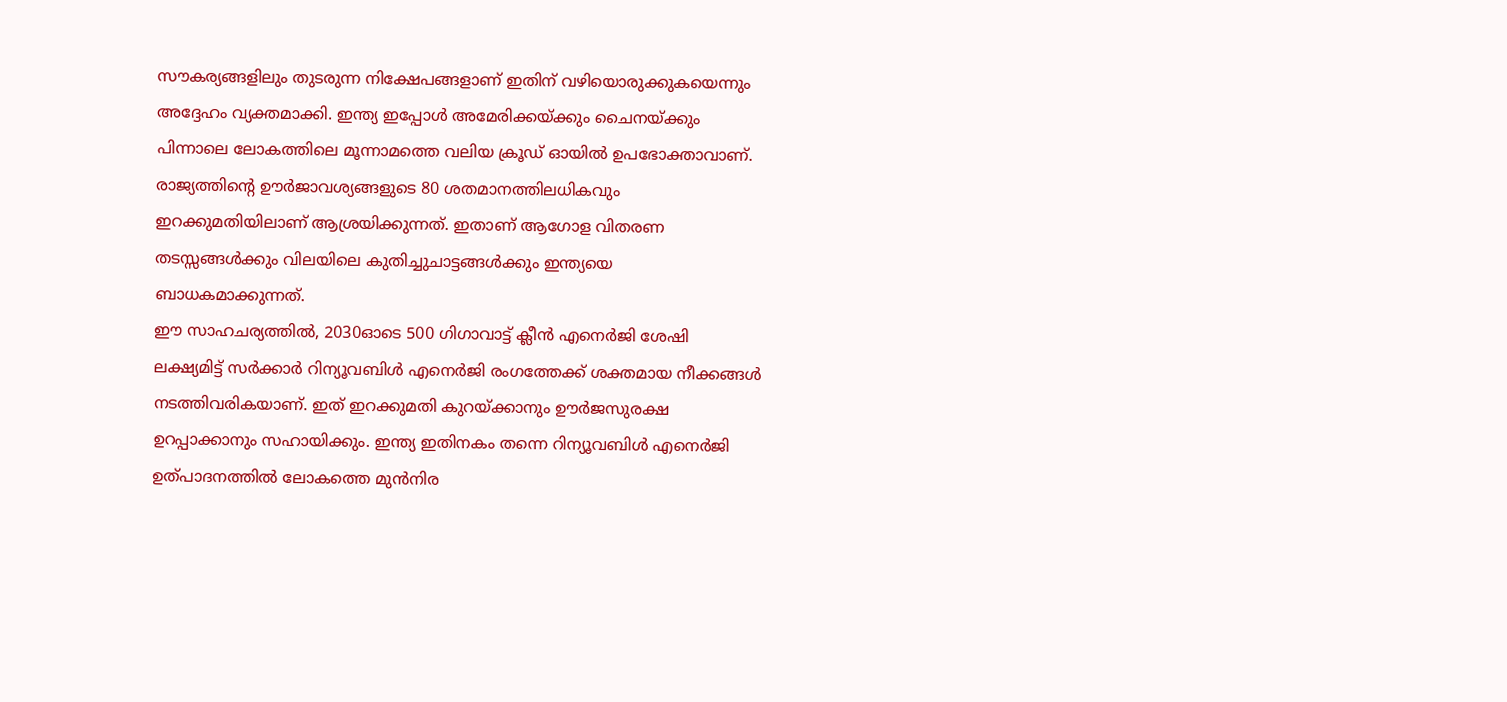സൗകര്യങ്ങളിലും തുടരുന്ന നിക്ഷേപങ്ങളാണ് ഇതിന് വഴിയൊരുക്കുകയെന്നും അദ്ദേഹം വ്യക്തമാക്കി. ഇന്ത്യ ഇപ്പോൾ അമേരിക്കയ്ക്കും ചൈനയ്ക്കും പിന്നാലെ ലോകത്തിലെ മൂന്നാമത്തെ വലിയ ക്രൂഡ് ഓയിൽ ഉപഭോക്താവാണ്. രാജ്യത്തിന്റെ ഊർജാവശ്യങ്ങളുടെ 80 ശതമാനത്തിലധികവും ഇറക്കുമതിയിലാണ് ആശ്രയിക്കുന്നത്. ഇതാണ് ആഗോള വിതരണ തടസ്സങ്ങൾക്കും വിലയിലെ കുതിച്ചുചാട്ടങ്ങൾക്കും ഇന്ത്യയെ ബാധകമാക്കുന്നത്.
ഈ സാഹചര്യത്തിൽ, 2030ഓടെ 500 ഗിഗാവാട്ട് ക്ലീൻ എനെർജി ശേഷി ലക്ഷ്യമിട്ട് സർക്കാർ റിന്യൂവബിൾ എനെർജി രംഗത്തേക്ക് ശക്തമായ നീക്കങ്ങൾ നടത്തിവരികയാണ്. ഇത് ഇറക്കുമതി കുറയ്ക്കാനും ഊർജസുരക്ഷ ഉറപ്പാക്കാനും സഹായിക്കും. ഇന്ത്യ ഇതിനകം തന്നെ റിന്യൂവബിൾ എനെർജി ഉത്പാദനത്തിൽ ലോകത്തെ മുൻനിര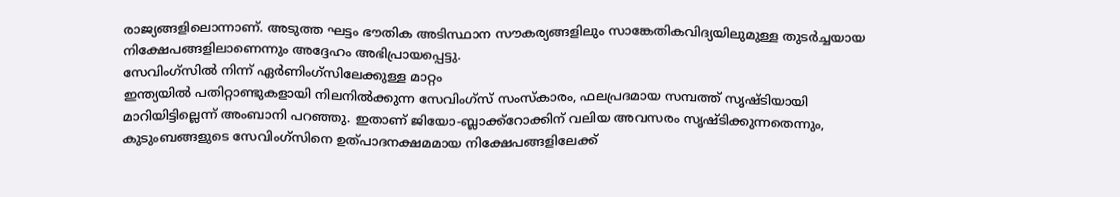രാജ്യങ്ങളിലൊന്നാണ്. അടുത്ത ഘട്ടം ഭൗതിക അടിസ്ഥാന സൗകര്യങ്ങളിലും സാങ്കേതികവിദ്യയിലുമുള്ള തുടർച്ചയായ നിക്ഷേപങ്ങളിലാണെന്നും അദ്ദേഹം അഭിപ്രായപ്പെട്ടു.
സേവിംഗ്സിൽ നിന്ന് ഏർണിംഗ്സിലേക്കുള്ള മാറ്റം
ഇന്ത്യയിൽ പതിറ്റാണ്ടുകളായി നിലനിൽക്കുന്ന സേവിംഗ്സ് സംസ്കാരം, ഫലപ്രദമായ സമ്പത്ത് സൃഷ്ടിയായി മാറിയിട്ടില്ലെന്ന് അംബാനി പറഞ്ഞു. ഇതാണ് ജിയോ-ബ്ലാക്ക്റോക്കിന് വലിയ അവസരം സൃഷ്ടിക്കുന്നതെന്നും, കുടുംബങ്ങളുടെ സേവിംഗ്സിനെ ഉത്പാദനക്ഷമമായ നിക്ഷേപങ്ങളിലേക്ക്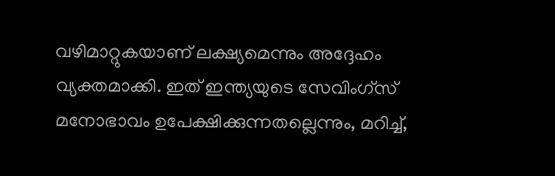വഴിമാറ്റുകയാണ് ലക്ഷ്യമെന്നും അദ്ദേഹം വ്യക്തമാക്കി. ഇത് ഇന്ത്യയുടെ സേവിംഗ്സ് മനോഭാവം ഉപേക്ഷിക്കുന്നതല്ലെന്നും, മറിച്ച്,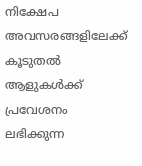നിക്ഷേപ അവസരങ്ങളിലേക്ക് കൂടുതൽ ആളുകൾക്ക് പ്രവേശനം ലഭിക്കുന്ന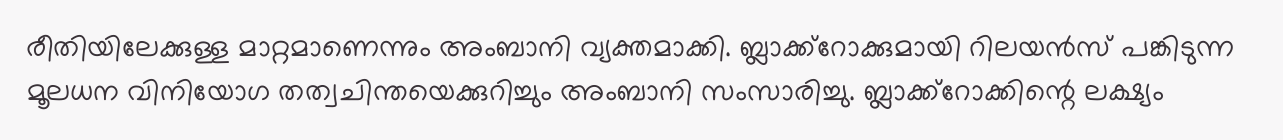രീതിയിലേക്കുള്ള മാറ്റമാണെന്നും അംബാനി വ്യക്തമാക്കി. ബ്ലാക്ക്റോക്കുമായി റിലയൻസ് പങ്കിടുന്ന മൂലധന വിനിയോഗ തത്വചിന്തയെക്കുറിച്ചും അംബാനി സംസാരിച്ചു. ബ്ലാക്ക്റോക്കിന്റെ ലക്ഷ്യം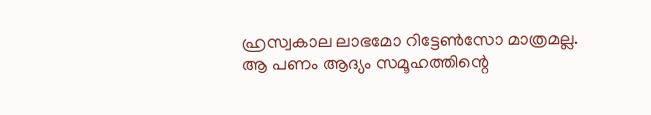ഹ്രസ്വകാല ലാഭമോ റിട്ടേൺസോ മാത്രമല്ല. ആ പണം ആദ്യം സമൂഹത്തിന്റെ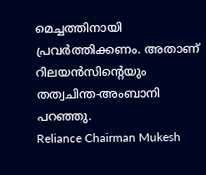മെച്ചത്തിനായി പ്രവർത്തിക്കണം. അതാണ് റിലയൻസിന്റെയും തത്വചിന്ത-അംബാനി പറഞ്ഞു.
Reliance Chairman Mukesh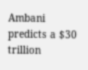Ambani predicts a $30 trillion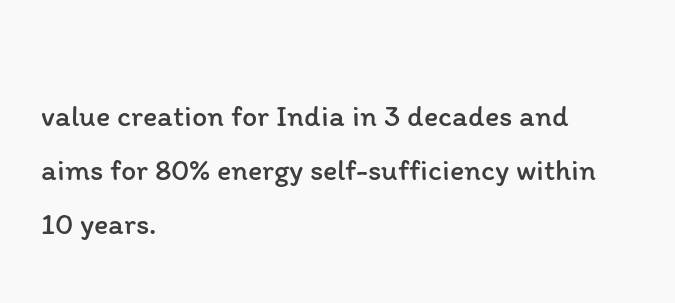value creation for India in 3 decades and aims for 80% energy self-sufficiency within 10 years.